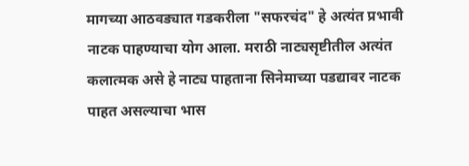मागच्या आठवड्यात गडकरीला "सफरचंद" हे अत्यंत प्रभावी नाटक पाहण्याचा योग आला. मराठी नाट्यसृष्टीतील अत्यंत कलात्मक असे हे नाट्य पाहताना सिनेमाच्या पडद्यावर नाटक पाहत असल्याचा भास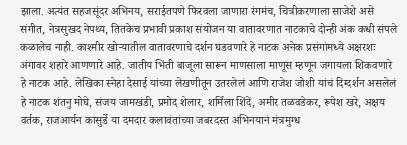झाला. अत्यंत सहजसूंदर अभिनय, सराईतपणे फिरवला जाणारा रंगमंच, चित्रीकरणाला साजेशे असे संगीत, नेत्रसुखद नेपथ्य, तितकेच प्रभावी प्रकाश संयोजन या वातावरणात नाटकाचे दोन्ही अंक कधी संपले कळालेच नाही. काश्मीर खोऱ्यातील वातावरणाचे दर्शन घडवणारे हे नाटक अनेक प्रसंगांमध्ये अक्षरशः अंगावर शहारे आणणारे आहे. जातीय भिंती बाजूला सारून माणसाला माणूस म्हणून जगायला शिकवणारे हे नाटक आहे. लेखिका स्नेहा देसाई यांच्या लेखणीतून उतरलेलं आणि राजेश जोशी यांचं दिग्दर्शन असलेलं हे नाटक शंतनु मोघे, संजय जामखंडी, प्रमोद शेलार, शर्मिला शिंदें, अमीर तळवडेकर, रूपेश खरे, अक्षय वर्तक, राजआर्यन कासुर्डे या दमदार कलावंतांच्या जबरदस्त अभिनयानं मंत्रमुग्ध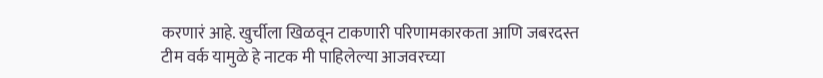करणारं आहे. खुर्चीला खिळवून टाकणारी परिणामकारकता आणि जबरदस्त टीम वर्क यामुळे हे नाटक मी पाहिलेल्या आजवरच्या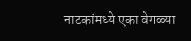नाटकांमध्ये एका वेगळ्या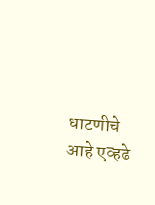धाटणीचे आहे एव्हढे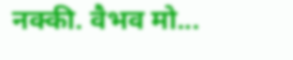नक्की. वैभव मो...